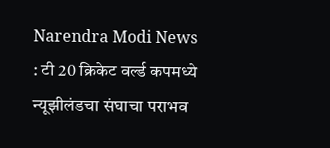Narendra Modi News : टी 20 क्रिकेट वर्ल्ड कपमध्ये न्यूझीलंडचा संघाचा पराभव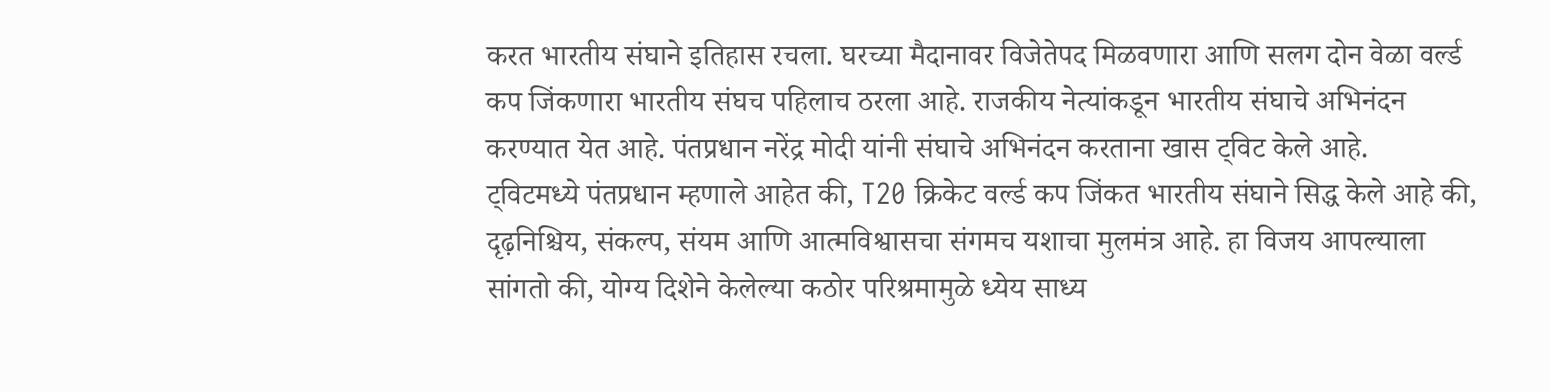करत भारतीय संघाने इतिहास रचला. घरच्या मैदानावर विजेतेपद मिळवणारा आणि सलग दोन वेळा वर्ल्ड कप जिंकणारा भारतीय संघच पहिलाच ठरला आहे. राजकीय नेत्यांकडून भारतीय संघाचे अभिनंदन करण्यात येत आहे. पंतप्रधान नरेंद्र मोदी यांनी संघाचे अभिनंदन करताना खास ट्विट केले आहे.
ट्विटमध्ये पंतप्रधान म्हणाले आहेत की, T20 क्रिकेट वर्ल्ड कप जिंकत भारतीय संघाने सिद्ध केले आहे की, दृढ़निश्चिय, संकल्प, संयम आणि आत्मविश्वासचा संगमच यशाचा मुलमंत्र आहे. हा विजय आपल्याला सांगतो की, योग्य दिशेने केलेल्या कठोर परिश्रमामुळे ध्येय साध्य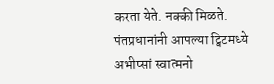करता येते. नक्की मिळते.
पंतप्रधानांनी आपल्या ट्विटमध्ये अभीप्सां स्वात्मनो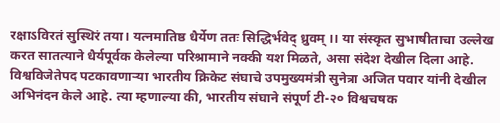रक्षाऽविरतं सुस्थिरं तया। यत्नमातिष्ठ धैर्येण ततः सिद्धिर्भवेद् ध्रुवम् ।। या संस्कृत सुभाषीताचा उल्लेख करत सातत्याने धैर्यपूर्वक केलेल्या परिश्रामाने नक्की यश मिळते, असा संदेश देखील दिला आहे.
विश्वविजेतेपद पटकावणाऱ्या भारतीय क्रिकेट संघाचे उपमुख्यमंत्री सुनेत्रा अजित पवार यांनी देखील अभिनंदन केले आहे. त्या म्हणाल्या की, भारतीय संघाने संपूर्ण टी-२० विश्वचषक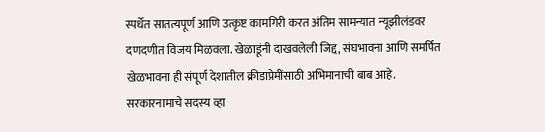स्पर्धेत सातत्यपूर्ण आणि उत्कृष्ट कामगिरी करत अंतिम सामन्यात न्यूझीलंडवर दणदणीत विजय मिळवला. खेळाडूंनी दाखवलेली जिद्द, संघभावना आणि समर्पित खेळभावना ही संपूर्ण देशातील क्रीडाप्रेमींसाठी अभिमानाची बाब आहे.
सरकारनामाचे सदस्य व्हा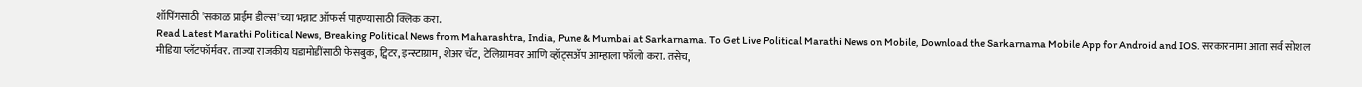शॉपिंगसाठी 'सकाळ प्राईम डील्स'च्या भन्नाट ऑफर्स पाहण्यासाठी क्लिक करा.
Read Latest Marathi Political News, Breaking Political News from Maharashtra, India, Pune & Mumbai at Sarkarnama. To Get Live Political Marathi News on Mobile, Download the Sarkarnama Mobile App for Android and IOS. सरकारनामा आता सर्व सोशल मीडिया प्लॅटफॉर्मवर. ताज्या राजकीय घडामोडींसाठी फेसबुक, ट्विटर, इन्स्टाग्राम, शेअर चॅट, टेलिग्रामवर आणि व्हॉट्सॲप आम्हाला फॉलो करा. तसेच,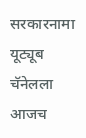सरकारनामा यूट्यूब चॅनेलला आजच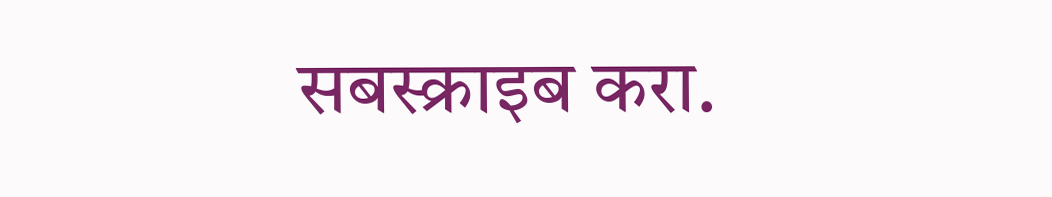सबस्क्राइब करा.